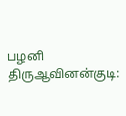பழனி திருஆவினன்குடி: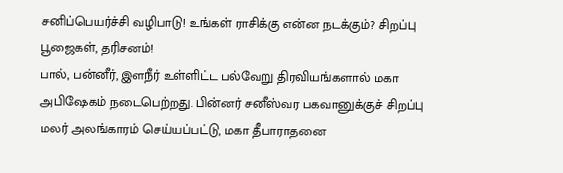சனிப்பெயர்ச்சி வழிபாடு! உங்கள் ராசிக்கு என்ன நடக்கும்? சிறப்பு பூஜைகள், தரிசனம்!
பால், பன்னீர், இளநீர் உள்ளிட்ட பல்வேறு திரவியங்களால் மகா அபிஷேகம் நடைபெற்றது. பின்னர் சனீஸ்வர பகவானுக்குச் சிறப்பு மலர் அலங்காரம் செய்யப்பட்டு, மகா தீபாராதனை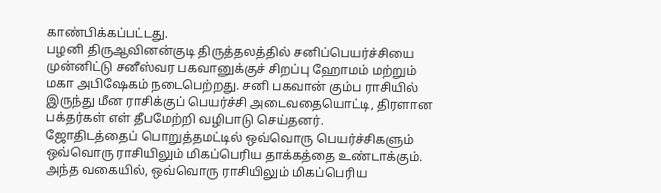காண்பிக்கப்பட்டது.
பழனி திருஆவினன்குடி திருத்தலத்தில் சனிப்பெயர்ச்சியை முன்னிட்டு சனீஸ்வர பகவானுக்குச் சிறப்பு ஹோமம் மற்றும் மகா அபிஷேகம் நடைபெற்றது. சனி பகவான் கும்ப ராசியில் இருந்து மீன ராசிக்குப் பெயர்ச்சி அடைவதையொட்டி, திரளான பக்தர்கள் எள் தீபமேற்றி வழிபாடு செய்தனர்.
ஜோதிடத்தைப் பொறுத்தமட்டில் ஒவ்வொரு பெயர்ச்சிகளும் ஒவ்வொரு ராசியிலும் மிகப்பெரிய தாக்கத்தை உண்டாக்கும். அந்த வகையில், ஒவ்வொரு ராசியிலும் மிகப்பெரிய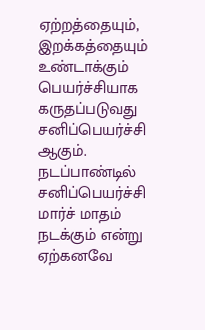ஏற்றத்தையும், இறக்கத்தையும் உண்டாக்கும் பெயர்ச்சியாக கருதப்படுவது சனிப்பெயர்ச்சி ஆகும். நடப்பாண்டில் சனிப்பெயர்ச்சி மார்ச் மாதம் நடக்கும் என்று ஏற்கனவே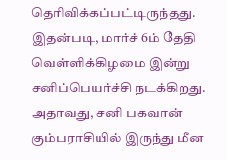தெரிவிக்கப்பட்டிருந்தது. இதன்படி, மார்ச் 6ம் தேதி வெள்ளிக்கிழமை இன்று சனிப்பெயர்ச்சி நடக்கிறது. அதாவது, சனி பகவான் கும்பராசியில் இருந்து மீன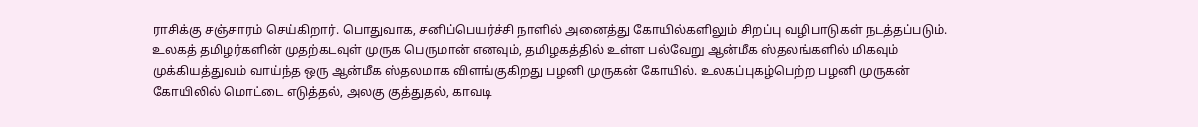ராசிக்கு சஞ்சாரம் செய்கிறார். பொதுவாக, சனிப்பெயர்ச்சி நாளில் அனைத்து கோயில்களிலும் சிறப்பு வழிபாடுகள் நடத்தப்படும்.
உலகத் தமிழர்களின் முதற்கடவுள் முருக பெருமான் எனவும், தமிழகத்தில் உள்ள பல்வேறு ஆன்மீக ஸ்தலங்களில் மிகவும் முக்கியத்துவம் வாய்ந்த ஒரு ஆன்மீக ஸ்தலமாக விளங்குகிறது பழனி முருகன் கோயில். உலகப்புகழ்பெற்ற பழனி முருகன் கோயிலில் மொட்டை எடுத்தல், அலகு குத்துதல், காவடி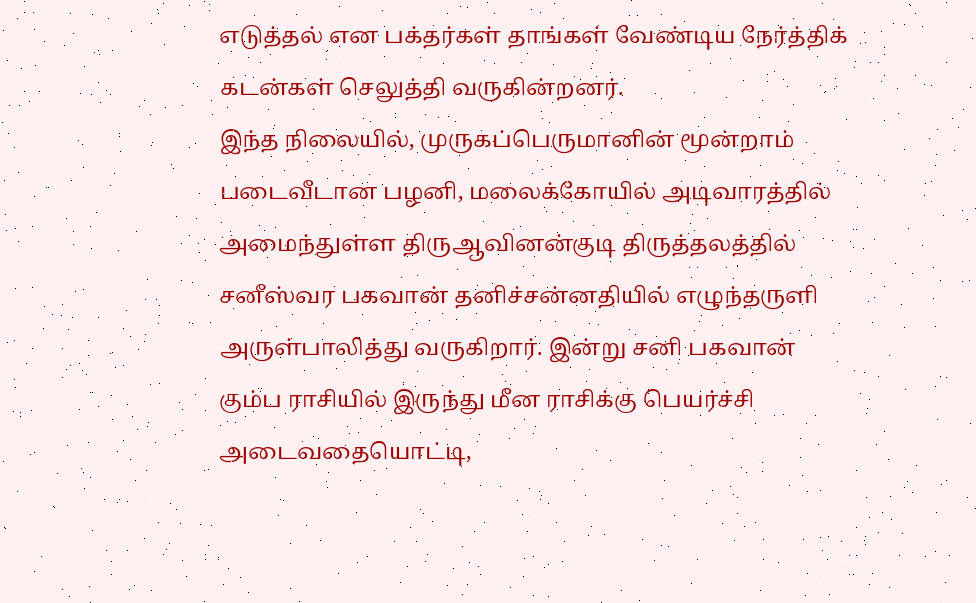எடுத்தல் என பக்தர்கள் தாங்கள் வேண்டிய நேர்த்திக் கடன்கள் செலுத்தி வருகின்றனர்.
இந்த நிலையில், முருகப்பெருமானின் மூன்றாம் படைவீடான பழனி, மலைக்கோயில் அடிவாரத்தில் அமைந்துள்ள திருஆவினன்குடி திருத்தலத்தில் சனீஸ்வர பகவான் தனிச்சன்னதியில் எழுந்தருளி அருள்பாலித்து வருகிறார். இன்று சனி பகவான் கும்ப ராசியில் இருந்து மீன ராசிக்கு பெயர்ச்சி அடைவதையொட்டி,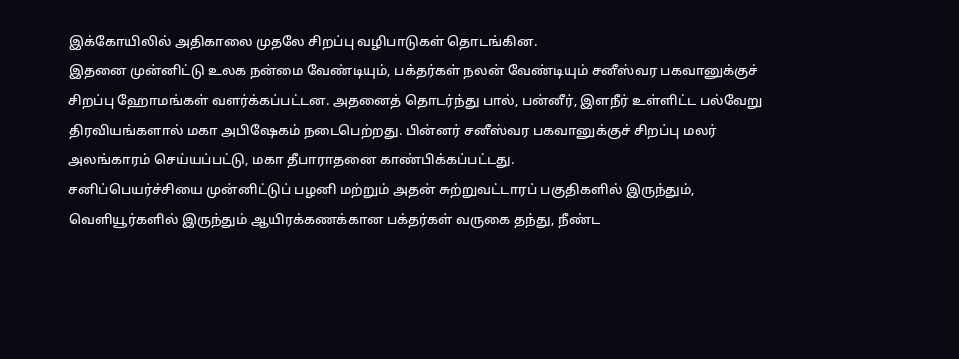இக்கோயிலில் அதிகாலை முதலே சிறப்பு வழிபாடுகள் தொடங்கின.
இதனை முன்னிட்டு உலக நன்மை வேண்டியும், பக்தர்கள் நலன் வேண்டியும் சனீஸ்வர பகவானுக்குச் சிறப்பு ஹோமங்கள் வளர்க்கப்பட்டன. அதனைத் தொடர்ந்து பால், பன்னீர், இளநீர் உள்ளிட்ட பல்வேறு திரவியங்களால் மகா அபிஷேகம் நடைபெற்றது. பின்னர் சனீஸ்வர பகவானுக்குச் சிறப்பு மலர் அலங்காரம் செய்யப்பட்டு, மகா தீபாராதனை காண்பிக்கப்பட்டது.
சனிப்பெயர்ச்சியை முன்னிட்டுப் பழனி மற்றும் அதன் சுற்றுவட்டாரப் பகுதிகளில் இருந்தும், வெளியூர்களில் இருந்தும் ஆயிரக்கணக்கான பக்தர்கள் வருகை தந்து, நீண்ட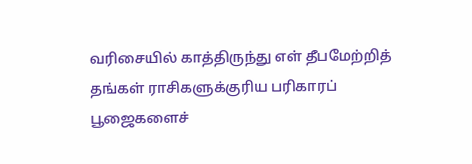வரிசையில் காத்திருந்து எள் தீபமேற்றித் தங்கள் ராசிகளுக்குரிய பரிகாரப் பூஜைகளைச்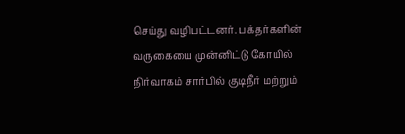செய்து வழிபட்டனர். பக்தர்களின் வருகையை முன்னிட்டு கோயில் நிர்வாகம் சார்பில் குடிநீர் மற்றும்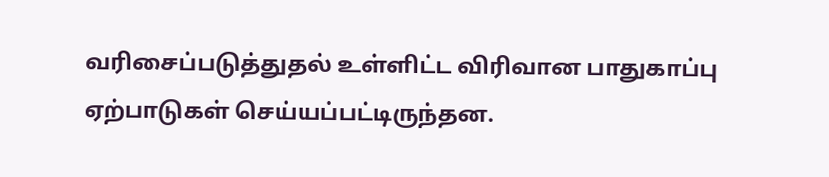வரிசைப்படுத்துதல் உள்ளிட்ட விரிவான பாதுகாப்பு ஏற்பாடுகள் செய்யப்பட்டிருந்தன.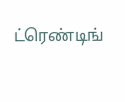ட்ரெண்டிங்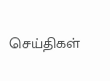செய்திகள்